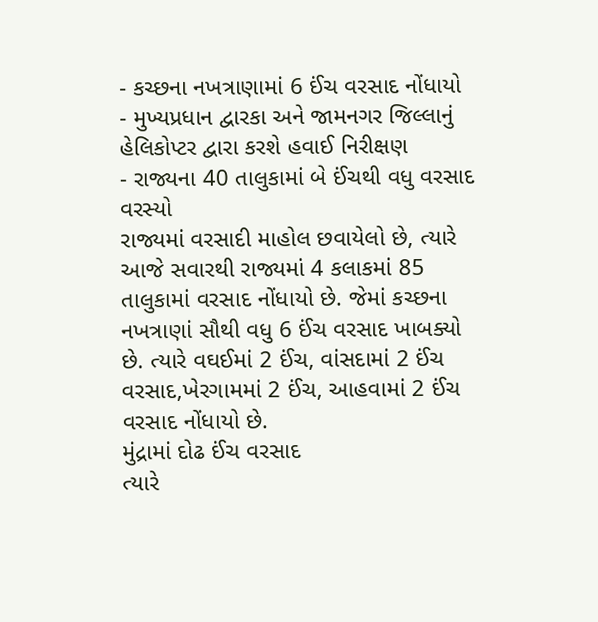- કચ્છના નખત્રાણામાં 6 ઈંચ વરસાદ નોંધાયો
- મુખ્યપ્રધાન દ્વારકા અને જામનગર જિલ્લાનું હેલિકોપ્ટર દ્વારા કરશે હવાઈ નિરીક્ષણ
- રાજ્યના 40 તાલુકામાં બે ઈંચથી વધુ વરસાદ વરસ્યો
રાજ્યમાં વરસાદી માહોલ છવાયેલો છે, ત્યારે આજે સવારથી રાજ્યમાં 4 કલાકમાં 85 તાલુકામાં વરસાદ નોંધાયો છે. જેમાં કચ્છના નખત્રાણાં સૌથી વધુ 6 ઈંચ વરસાદ ખાબક્યો છે. ત્યારે વઘઈમાં 2 ઈંચ, વાંસદામાં 2 ઈંચ વરસાદ,ખેરગામમાં 2 ઈંચ, આહવામાં 2 ઈંચ વરસાદ નોંધાયો છે.
મુંદ્રામાં દોઢ ઈંચ વરસાદ
ત્યારે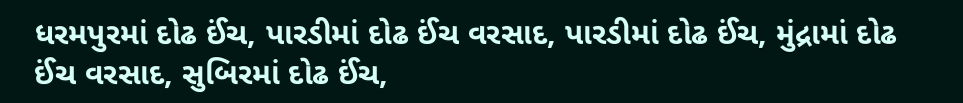ધરમપુરમાં દોઢ ઈંચ, પારડીમાં દોઢ ઈંચ વરસાદ, પારડીમાં દોઢ ઈંચ, મુંદ્રામાં દોઢ ઈંચ વરસાદ, સુબિરમાં દોઢ ઈંચ,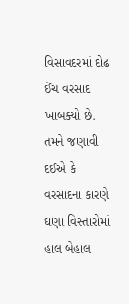વિસાવદરમાં દોઢ ઈંચ વરસાદ ખાબક્યો છે. તમને જણાવી દઈએ કે વરસાદના કારણે ઘણા વિસ્તારોમાં હાલ બેહાલ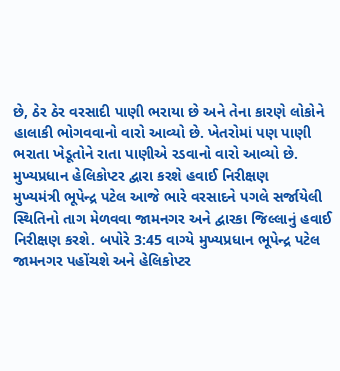છે, ઠેર ઠેર વરસાદી પાણી ભરાયા છે અને તેના કારણે લોકોને હાલાકી ભોગવવાનો વારો આવ્યો છે. ખેતરોમાં પણ પાણી ભરાતા ખેડૂતોને રાતા પાણીએ રડવાનો વારો આવ્યો છે.
મુખ્યપ્રધાન હેલિકોપ્ટર દ્વારા કરશે હવાઈ નિરીક્ષણ
મુખ્યમંત્રી ભૂપેન્દ્ર પટેલ આજે ભારે વરસાદને પગલે સર્જાયેલી સ્થિતિનો તાગ મેળવવા જામનગર અને દ્વારકા જિલ્લાનું હવાઈ નિરીક્ષણ કરશે. બપોરે 3:45 વાગ્યે મુખ્યપ્રધાન ભૂપેન્દ્ર પટેલ જામનગર પહોંચશે અને હેલિકોપ્ટર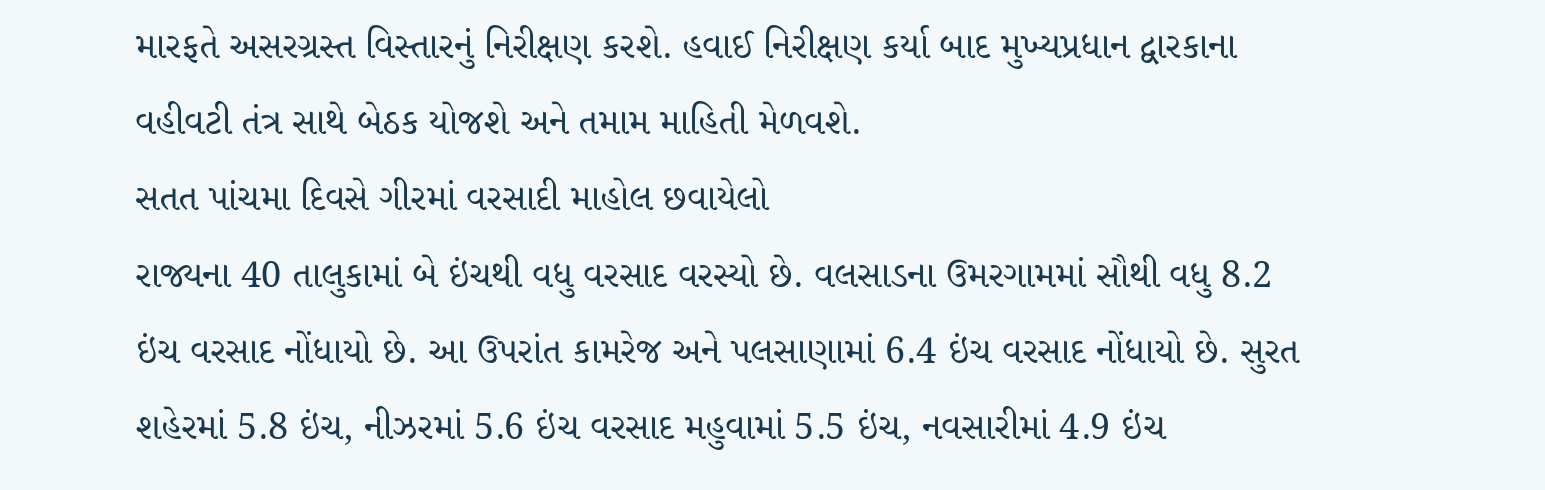મારફતે અસરગ્રસ્ત વિસ્તારનું નિરીક્ષણ કરશે. હવાઈ નિરીક્ષણ કર્યા બાદ મુખ્યપ્રધાન દ્વારકાના વહીવટી તંત્ર સાથે બેઠક યોજશે અને તમામ માહિતી મેળવશે.
સતત પાંચમા દિવસે ગીરમાં વરસાદી માહોલ છવાયેલો
રાજ્યના 40 તાલુકામાં બે ઇંચથી વધુ વરસાદ વરસ્યો છે. વલસાડના ઉમરગામમાં સૌથી વધુ 8.2 ઇંચ વરસાદ નોંધાયો છે. આ ઉપરાંત કામરેજ અને પલસાણામાં 6.4 ઇંચ વરસાદ નોંધાયો છે. સુરત શહેરમાં 5.8 ઇંચ, નીઝરમાં 5.6 ઇંચ વરસાદ મહુવામાં 5.5 ઇંચ, નવસારીમાં 4.9 ઇંચ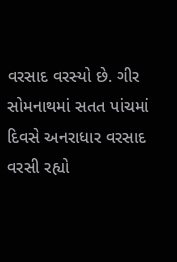વરસાદ વરસ્યો છે. ગીર સોમનાથમાં સતત પાંચમાં દિવસે અનરાધાર વરસાદ વરસી રહ્યો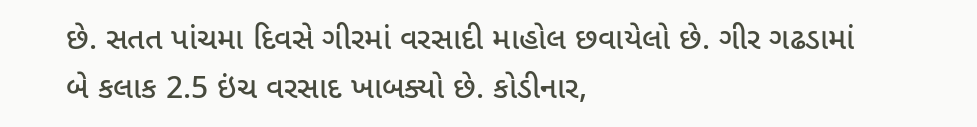છે. સતત પાંચમા દિવસે ગીરમાં વરસાદી માહોલ છવાયેલો છે. ગીર ગઢડામાં બે કલાક 2.5 ઇંચ વરસાદ ખાબક્યો છે. કોડીનાર,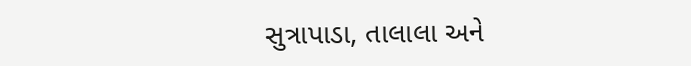સુત્રાપાડા, તાલાલા અને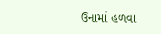ઉનામાં હળવા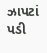ઝાપટાં પડી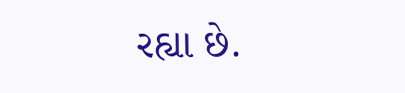રહ્યા છે.